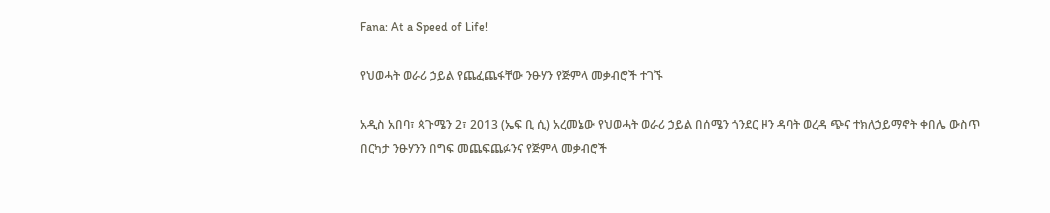Fana: At a Speed of Life!

የህወሓት ወራሪ ኃይል የጨፈጨፋቸው ንፁሃን የጅምላ መቃብሮች ተገኙ

አዲስ አበባ፣ ጳጉሜን 2፣ 2013 (ኤፍ ቢ ሲ) አረመኔው የህወሓት ወራሪ ኃይል በሰሜን ጎንደር ዞን ዳባት ወረዳ ጭና ተክለኃይማኖት ቀበሌ ውስጥ በርካታ ንፁሃንን በግፍ መጨፍጨፉንና የጅምላ መቃብሮች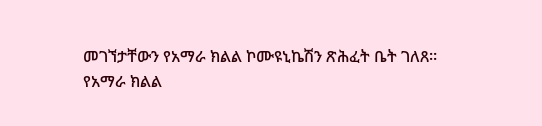መገኘታቸውን የአማራ ክልል ኮሙዩኒኬሽን ጽሕፈት ቤት ገለጸ።
የአማራ ክልል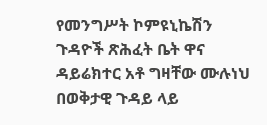የመንግሥት ኮምዩኒኬሽን ጉዳዮች ጽሕፈት ቤት ዋና ዳይሬክተር አቶ ግዛቸው ሙሉነህ በወቅታዊ ጉዳይ ላይ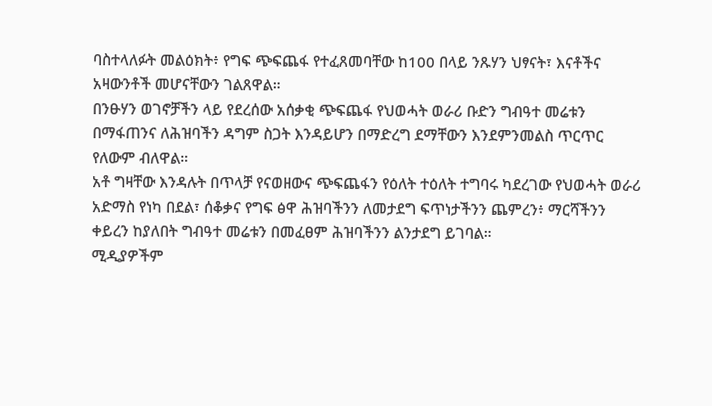ባስተላለፉት መልዕክት፥ የግፍ ጭፍጨፋ የተፈጸመባቸው ከ100 በላይ ንጹሃን ህፃናት፣ እናቶችና አዛውንቶች መሆናቸውን ገልጸዋል።
በንፁሃን ወገኖቻችን ላይ የደረሰው አሰቃቂ ጭፍጨፋ የህወሓት ወራሪ ቡድን ግብዓተ መሬቱን በማፋጠንና ለሕዝባችን ዳግም ስጋት እንዳይሆን በማድረግ ደማቸውን እንደምንመልስ ጥርጥር የለውም ብለዋል።
አቶ ግዛቸው እንዳሉት በጥላቻ የናወዘውና ጭፍጨፋን የዕለት ተዕለት ተግባሩ ካደረገው የህወሓት ወራሪ አድማስ የነካ በደል፣ ሰቆቃና የግፍ ፅዋ ሕዝባችንን ለመታደግ ፍጥነታችንን ጨምረን፥ ማርሻችንን ቀይረን ከያለበት ግብዓተ መሬቱን በመፈፀም ሕዝባችንን ልንታደግ ይገባል።
ሚዲያዎችም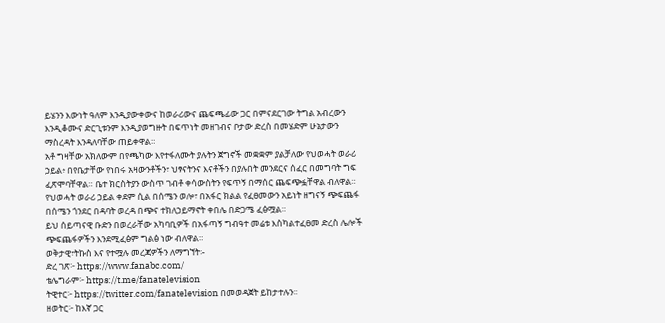ይሄንን እውነት ዓለም እንዲያውቀውና ከወራሪውና ጨፍጫፊው ጋር በምናደርገው ትግል አብረውን እንዲቆሙና ድርጊቱንም እንዲያወግዙት በፍጥነት መዘገብና ቦታው ድረስ በመሄድም ሁኔታውን ማስረዳት እንዳለባቸው ጠይቀዋል።
አቶ ግዛቸው አክለውም በየጫካው እየተፋለሙት ያሉትን ጀግኖች መቋቋም ያልቻለው የህወሓት ወራሪ ኃይል፥ በየቤታቸው የነበሩ አዛውንቶችን፣ ህፃናትንና እናቶችን በያሉበት መንደርና ሰፈር በመግባት ግፍ ፈጽሞባቸዋል። ቤተ ክርስትያን ውስጥ ገብቶ ቀሳውስትን የፍጥኝ በማሰር ጨፍጭፏቸዋል ብለዋል።
የህወሓት ወራሪ ኃይል ቀደም ሲል በሰሜን ወሎ፣ በአፋር ክልል የፈፀመውን አይነት ዘግናኝ ጭፍጨፋ በሰሜን ጎንደር በዳባት ወረዳ በጭና ተክለኃይማኖት ቀበሌ በድጋሜ ፈፅሟል።
ይህ ሰይጣናዊ ቡድን በወረራቸው አካባቢዎች በአፋጣኝ ግብዓተ መሬቱ እስካልተፈፀመ ድረስ ሌሎች ጭፍጨፋዎችን እንደሚፈፅም ግልፅ ነው ብለዋል።
ወቅታዊ፣ትኩስ እና የተሟሉ መረጃዎችን ለማግኘት፡-
ድረ ገጽ፦ https://www.fanabc.com/
ቴሌግራም፦ https://t.me/fanatelevision
ትዊተር፦ https://twitter.com/fanatelevision በመወዳጀት ይከታተሉን፡፡
ዘወትር፦ ከእኛ ጋር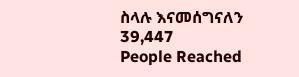ስላሉ እናመሰግናለን
39,447
People Reached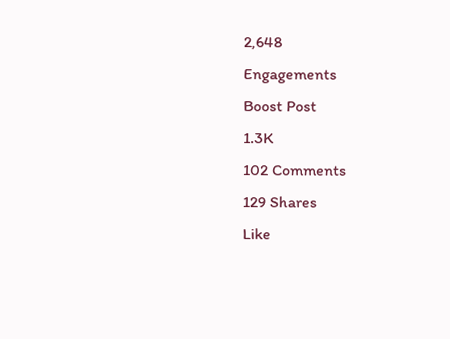2,648
Engagements
Boost Post
1.3K
102 Comments
129 Shares
Like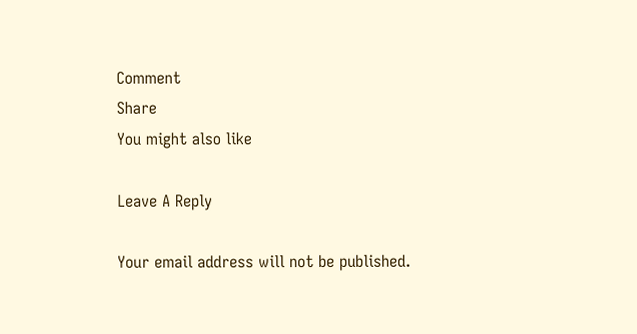Comment
Share
You might also like

Leave A Reply

Your email address will not be published.